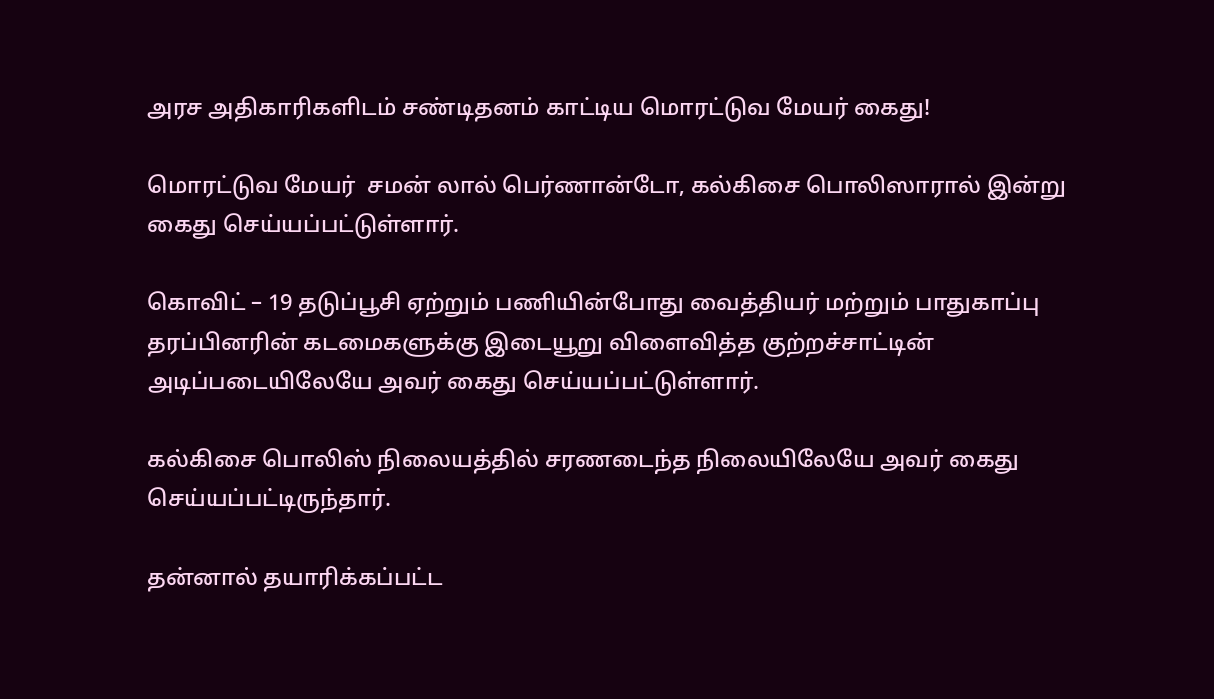அரச அதிகாரிகளிடம் சண்டிதனம் காட்டிய மொரட்டுவ மேயர் கைது!

மொரட்டுவ மேயர்  சமன் லால் பெர்ணான்டோ, கல்கிசை பொலிஸாரால் இன்று கைது செய்யப்பட்டுள்ளார்.

கொவிட் – 19 தடுப்பூசி ஏற்றும் பணியின்போது வைத்தியர் மற்றும் பாதுகாப்பு தரப்பினரின் கடமைகளுக்கு இடையூறு விளைவித்த குற்றச்சாட்டின் அடிப்படையிலேயே அவர் கைது செய்யப்பட்டுள்ளார்.

கல்கிசை பொலிஸ் நிலையத்தில் சரணடைந்த நிலையிலேயே அவர் கைது செய்யப்பட்டிருந்தார்.

தன்னால் தயாரிக்கப்பட்ட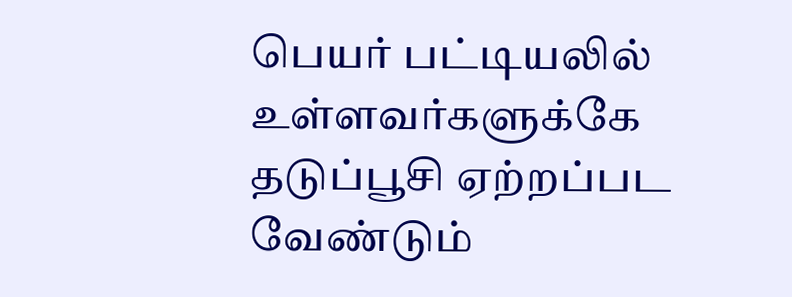பெயர் பட்டியலில் உள்ளவர்களுக்கே தடுப்பூசி ஏற்றப்பட வேண்டும்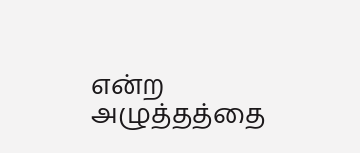என்ற அழுத்தத்தை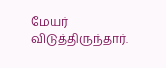மேயர் விடுத்திருந்தார்.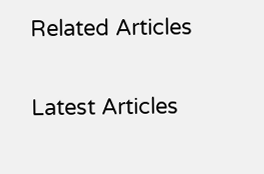Related Articles

Latest Articles